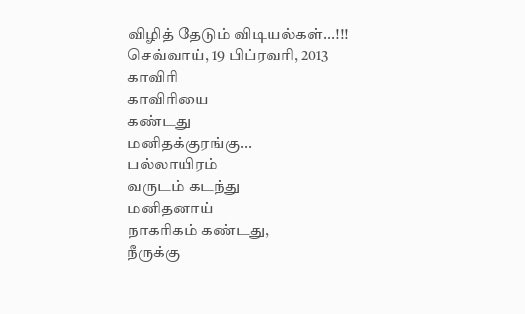விழித் தேடும் விடியல்கள்...!!!
செவ்வாய், 19 பிப்ரவரி, 2013
காவிரி
காவிரியை
கண்டது
மனிதக்குரங்கு...
பல்லாயிரம்
வருடம் கடந்து
மனிதனாய்
நாகரிகம் கண்டது,
நீருக்கு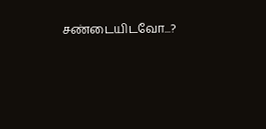சண்டையிடவோ...?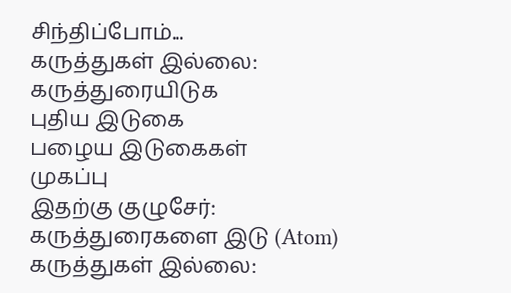சிந்திப்போம்...
கருத்துகள் இல்லை:
கருத்துரையிடுக
புதிய இடுகை
பழைய இடுகைகள்
முகப்பு
இதற்கு குழுசேர்:
கருத்துரைகளை இடு (Atom)
கருத்துகள் இல்லை: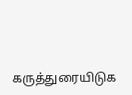கருத்துரையிடுக